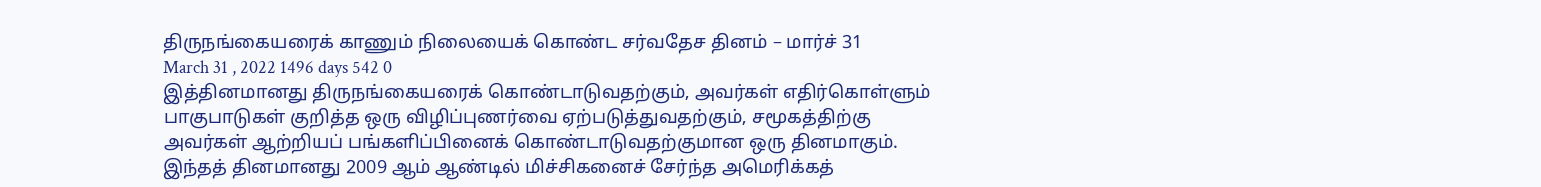திருநங்கையரைக் காணும் நிலையைக் கொண்ட சர்வதேச தினம் – மார்ச் 31
March 31 , 2022 1496 days 542 0
இத்தினமானது திருநங்கையரைக் கொண்டாடுவதற்கும், அவர்கள் எதிர்கொள்ளும் பாகுபாடுகள் குறித்த ஒரு விழிப்புணர்வை ஏற்படுத்துவதற்கும், சமூகத்திற்கு அவர்கள் ஆற்றியப் பங்களிப்பினைக் கொண்டாடுவதற்குமான ஒரு தினமாகும்.
இந்தத் தினமானது 2009 ஆம் ஆண்டில் மிச்சிகனைச் சேர்ந்த அமெரிக்கத்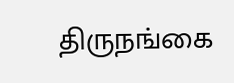திருநங்கை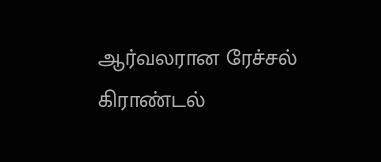ஆர்வலரான ரேச்சல் கிராண்டல்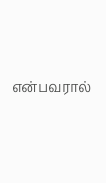என்பவரால்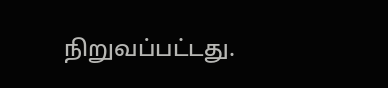நிறுவப்பட்டது.